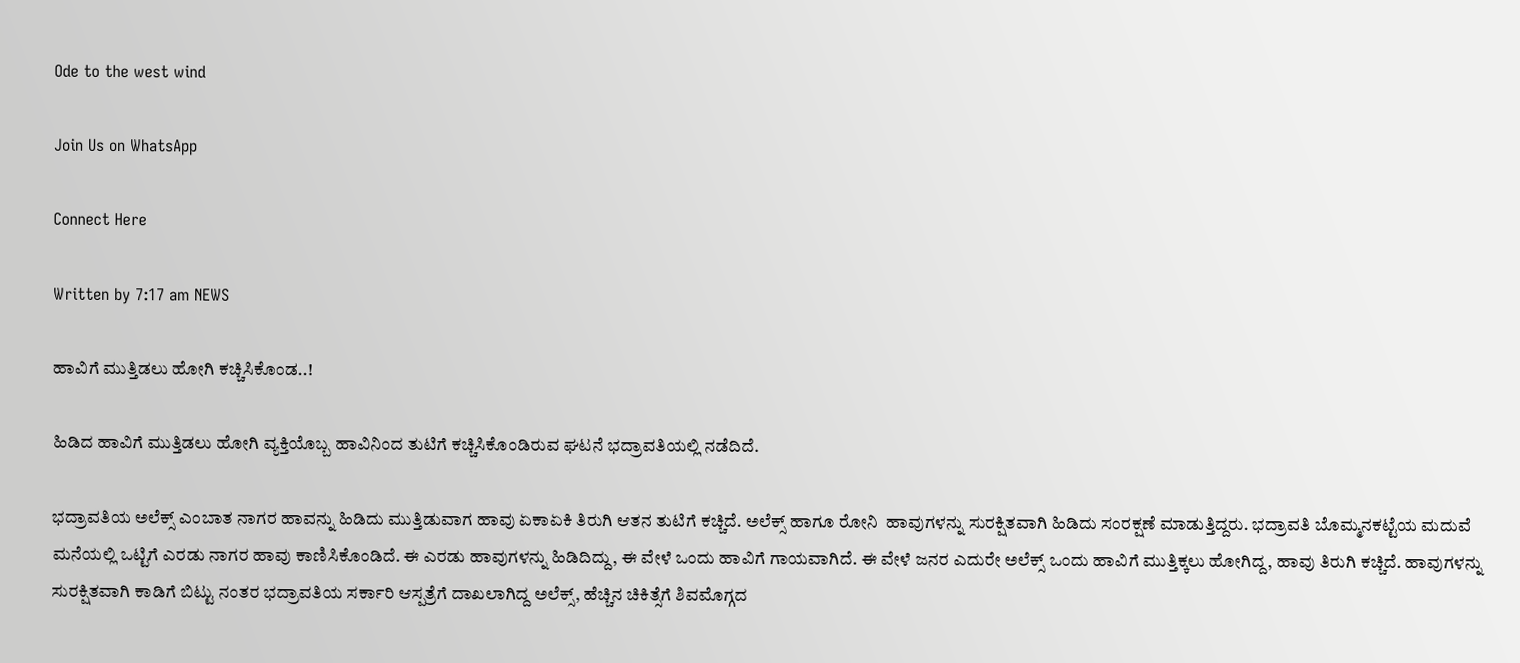Ode to the west wind

Join Us on WhatsApp

Connect Here

Written by 7:17 am NEWS

ಹಾವಿಗೆ ಮುತ್ತಿಡಲು ಹೋಗಿ ಕಚ್ಚಿಸಿಕೊಂಡ..!

ಹಿಡಿದ ಹಾವಿಗೆ ಮುತ್ತಿಡಲು ಹೋಗಿ ವ್ಯಕ್ತಿಯೊಬ್ಬ ಹಾವಿನಿಂದ ತುಟಿಗೆ ಕಚ್ಚಿಸಿಕೊಂಡಿರುವ ಘಟನೆ ಭದ್ರಾವತಿಯಲ್ಲಿ ನಡೆದಿದೆ.

ಭದ್ರಾವತಿಯ ಅಲೆಕ್ಸ್ ಎಂಬಾತ ನಾಗರ ಹಾವನ್ನು ಹಿಡಿದು ಮುತ್ತಿಡುವಾಗ ಹಾವು ಏಕಾಏಕಿ ತಿರುಗಿ ಆತನ ತುಟಿಗೆ ಕಚ್ಚಿದೆ. ಅಲೆಕ್ಸ್ ಹಾಗೂ ರೋನಿ  ಹಾವುಗಳನ್ನು ಸುರಕ್ಷಿತವಾಗಿ ಹಿಡಿದು ಸಂರಕ್ಷಣೆ ಮಾಡುತ್ತಿದ್ದರು. ಭದ್ರಾವತಿ ಬೊಮ್ಮನಕಟ್ಟೆಯ ಮದುವೆ ಮನೆಯಲ್ಲಿ ಒಟ್ಟಿಗೆ ಎರಡು ನಾಗರ ಹಾವು ಕಾಣಿಸಿಕೊಂಡಿದೆ. ಈ ಎರಡು ಹಾವುಗಳನ್ನು ಹಿಡಿದಿದ್ದು, ಈ ವೇಳೆ ಒಂದು ಹಾವಿಗೆ ಗಾಯವಾಗಿದೆ. ಈ ವೇಳೆ ಜನರ ಎದುರೇ ಅಲೆಕ್ಸ್ ಒಂದು ಹಾವಿಗೆ ಮುತ್ತಿಕ್ಕಲು ಹೋಗಿದ್ದ, ಹಾವು ತಿರುಗಿ ಕಚ್ಚಿದೆ. ಹಾವುಗಳನ್ನು ಸುರಕ್ಷಿತವಾಗಿ ಕಾಡಿಗೆ ಬಿಟ್ಟು ನಂತರ ಭದ್ರಾವತಿಯ ಸರ್ಕಾರಿ ಆಸ್ಪತ್ರೆಗೆ ದಾಖಲಾಗಿದ್ದ ಅಲೆಕ್ಸ್, ಹೆಚ್ಚಿನ ಚಿಕಿತ್ಸೆಗೆ ಶಿವಮೊಗ್ಗದ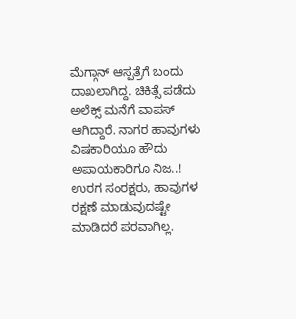ಮೆಗ್ಗಾನ್ ಆಸ್ಪತ್ರೆಗೆ ಬಂದು ದಾಖಲಾಗಿದ್ದ. ಚಿಕಿತ್ಸೆ ಪಡೆದು ಅಲೆಕ್ಸ್ ಮನೆಗೆ ವಾಪಸ್ ಆಗಿದ್ದಾರೆ‌. ನಾಗರ ಹಾವುಗಳು ವಿಷಕಾರಿಯೂ ಹೌದು ಅಪಾಯಕಾರಿಗೂ ನಿಜ..! ಉರಗ ಸಂರಕ್ಷರು, ಹಾವುಗಳ ರಕ್ಷಣೆ ಮಾಡುವುದಷ್ಟೇ ಮಾಡಿದರೆ ಪರವಾಗಿಲ್ಲ.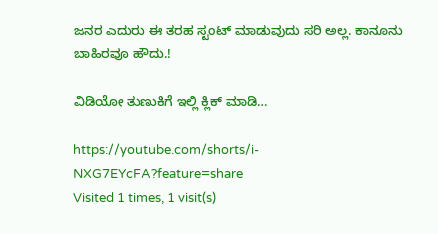ಜನರ ಎದುರು ಈ ತರಹ ಸ್ಟಂಟ್ ಮಾಡುವುದು ಸರಿ ಅಲ್ಲ. ಕಾನೂನು ಬಾಹಿರವೂ ಹೌದು.!

ವಿಡಿಯೋ ತುಣುಕಿಗೆ ಇಲ್ಲಿ ಕ್ಲಿಕ್ ಮಾಡಿ…

https://youtube.com/shorts/i-NXG7EYcFA?feature=share
Visited 1 times, 1 visit(s)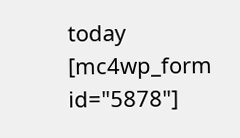today
[mc4wp_form id="5878"]